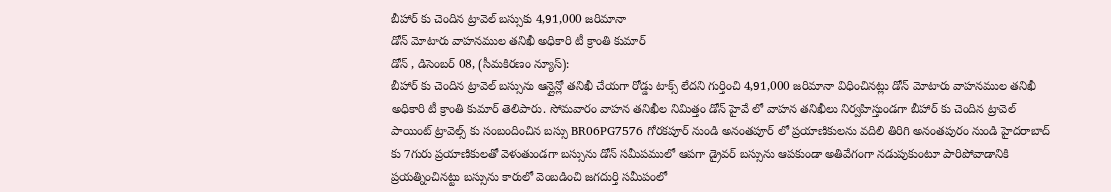బీహార్ కు చెందిన ట్రావెల్ బస్సుకు 4,91,000 జరిమానా
డోన్ మోటారు వాహనముల తనిఖీ అధికారి టీ క్రాంతి కుమార్
డోన్ , డిసెంబర్ 08, (సీమకిరణం న్యూస్):
బీహార్ కు చెందిన ట్రావెల్ బస్సును ఆన్లైన్లో తనిఖీ చేయగా రోడ్డు టాక్స్ లేదని గుర్తించి 4,91,000 జరిమానా విధించినట్లు డోన్ మోటారు వాహనముల తనిఖీ అధికారి టీ క్రాంతి కుమార్ తెలిపారు. సోమవారం వాహన తనిఖీల నిమిత్తం డోన్ హైవే లో వాహన తనిఖీలు నిర్వహిస్తుండగా బీహార్ కు చెందిన ట్రావెల్ పాయింట్ ట్రావెల్స్ కు సంబందించిన బస్సు BR06PG7576 గోరకపూర్ నుండి అనంతపూర్ లో ప్రయాణికులను వదిలి తిరిగి అనంతపురం నుండి హైదరాబాద్ కు 7గురు ప్రయాణికులతో వెళుతుండగా బస్సును డోన్ సమీపములో ఆపగా డ్రైవర్ బస్సును ఆపకుండా అతివేగంగా నడుపుకుంటూ పారిపోవాడానికి ప్రయత్నించినట్టు బస్సును కారులో వెంబడించి జగదుర్తి సమీపంలో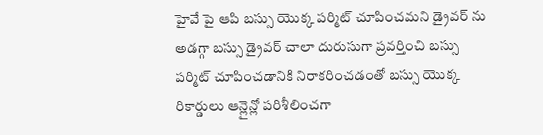హైవే పై ఆపి బస్సు యొక్క పర్మిట్ చూపించమని డ్రైవర్ ను అడగ్గా బస్సు డ్రైవర్ చాలా దురుసుగా ప్రవర్తించి బస్సు పర్మిట్ చూపించడానికి నిరాకరించడంతో బస్సు యొక్క రికార్డులు ఆన్లైన్లో పరిశీలించగా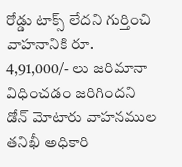రోడ్డు టాక్స్ లేదని గుర్తించి వాహనానికి రూ. 4,91,000/- లు జరిమానా విధించడం జరిగిందని డోన్ మోటారు వాహనముల తనిఖీ అధికారి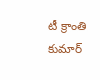టీ క్రాంతి కుమార్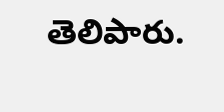తెలిపారు.